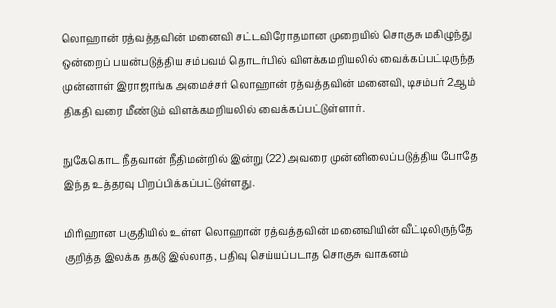லொஹான் ரத்வத்தவின் மனைவி சட்டவிரோதமான முறையில் சொகுசு மகிழுந்து ஒன்றைப் பயன்படுத்திய சம்பவம் தொடர்பில் விளக்கமறியலில் வைக்கப்பட்டிருந்த முன்னாள் இராஜாங்க அமைச்சர் லொஹான் ரத்வத்தவின் மனைவி, டிசம்பர் 2ஆம் திகதி வரை மீண்டும் விளக்கமறியலில் வைக்கப்பட்டுள்ளார்.

நுகேகொட நீதவான் நீதிமன்றில் இன்று (22) அவரை முன்னிலைப்படுத்திய போதே இந்த உத்தரவு பிறப்பிக்கப்பட்டுள்ளது.

மிரிஹான பகுதியில் உள்ள லொஹான் ரத்வத்தவின் மனைவியின் வீட்டிலிருந்தே குறித்த இலக்க தகடு இல்லாத, பதிவு செய்யப்படாத சொகுசு வாகனம்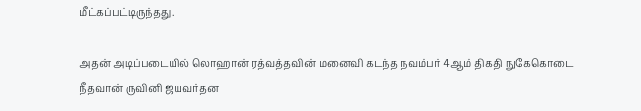மீட்கப்பட்டிருந்தது.

அதன் அடிப்படையில் லொஹான் ரத்வத்தவின் மனைவி கடந்த நவம்பர் 4ஆம் திகதி நுகேகொடை நீதவான் ருவினி ஜயவர்தன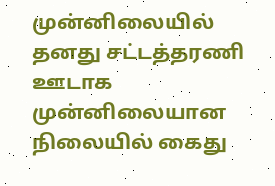முன்னிலையில் தனது சட்டத்தரணி ஊடாக முன்னிலையான நிலையில் கைது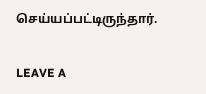செய்யப்பட்டிருந்தார்.


LEAVE A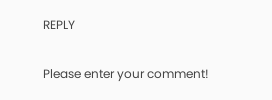REPLY

Please enter your comment!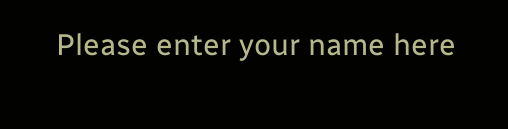Please enter your name here